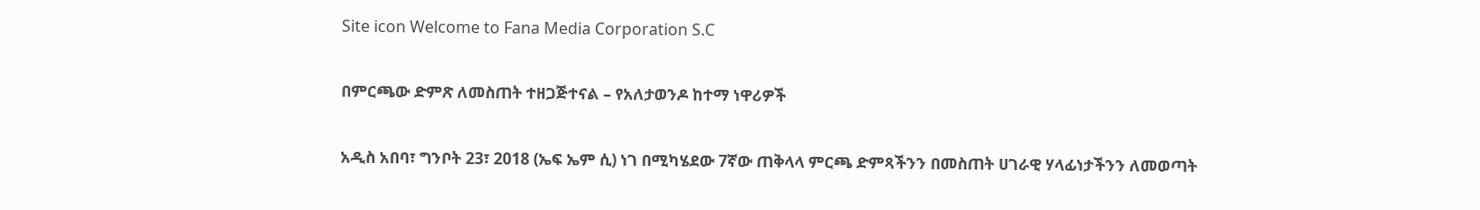Site icon Welcome to Fana Media Corporation S.C

በምርጫው ድምጽ ለመስጠት ተዘጋጅተናል – የአለታወንዶ ከተማ ነዋሪዎች

አዲስ አበባ፣ ግንቦት 23፣ 2018 (ኤፍ ኤም ሲ) ነገ በሚካሄደው 7ኛው ጠቅላላ ምርጫ ድምጻችንን በመስጠት ሀገራዊ ሃላፊነታችንን ለመወጣት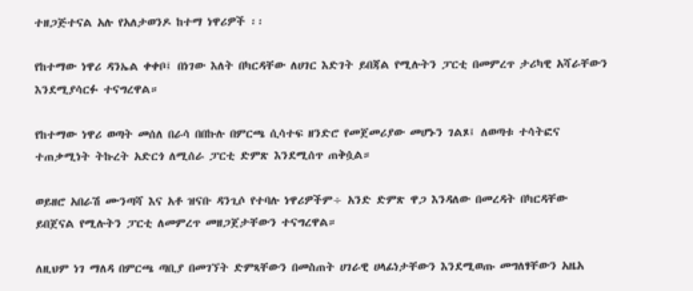ተዘጋጅተናል አሉ የአለታወንዶ ከተማ ነዋሪዎች ፡፡

የከተማው ነዋሪ ዳንኤል ቀቀቦ፤ በነገው እለት በካርዳቸው ለሀገር እድገት ይበጃል የሚሉትን ፓርቲ በመምረጥ ታሪካዊ አሻራቸውን እንደሚያሳርፉ ተናግረዋል።

የከተማው ነዋሪ ወጣት መሰለ በራሳ በበኩሉ በምርጫ ሲሳተፍ ዘንድሮ የመጀመሪያው መሆኑን ገልጾ፤ ለወጣቱ ተሳትፎና ተጠቃሚነት ትኩረት አድርጎ ለሚሰራ ፓርቲ ድምጽ እንደሚሰጥ ጠቅሷል።

ወይዘሮ አበራሽ ሙንጣሻ እና አቶ ዝናቡ ዳንጊሶ የተባሉ ነዋሪዎችም÷ አንድ ድምጽ ዋጋ እንዳለው በመረዳት በካርዳቸው ይበጀናል የሚሉትን ፓርቲ ለመምረጥ መዘጋጀታቸውን ተናግረዋል።

ለዚህም ነገ ማለዳ በምርጫ ጣቢያ በመገኘት ድምጻቸውን በመስጠት ሀገራዊ ሀላፊነታቸውን እንደሚወጡ መግለፃቸውን አዜአ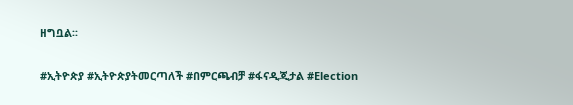ዘግቧል፡፡

#ኢትዮጵያ #ኢትዮጵያትመርጣለች #በምርጫብቻ #ፋናዲጂታል #Election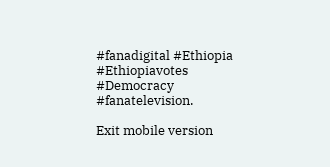#fanadigital #Ethiopia #Ethiopiavotes #Democracy #fanatelevision.

Exit mobile version